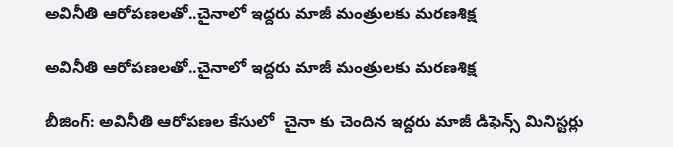అవినీతి ఆరోపణలతో..చైనాలో ఇద్దరు మాజీ మంత్రులకు మరణశిక్ష

అవినీతి ఆరోపణలతో..చైనాలో ఇద్దరు మాజీ మంత్రులకు మరణశిక్ష

బీజింగ్‌‌‌‌: అవినీతి ఆరోపణల కేసులో  చైనా కు చెందిన ఇద్దరు మాజీ డిఫెన్స్ మినిస్టర్లు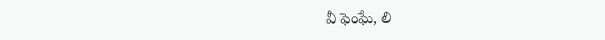వీ ఫెంఘే, లి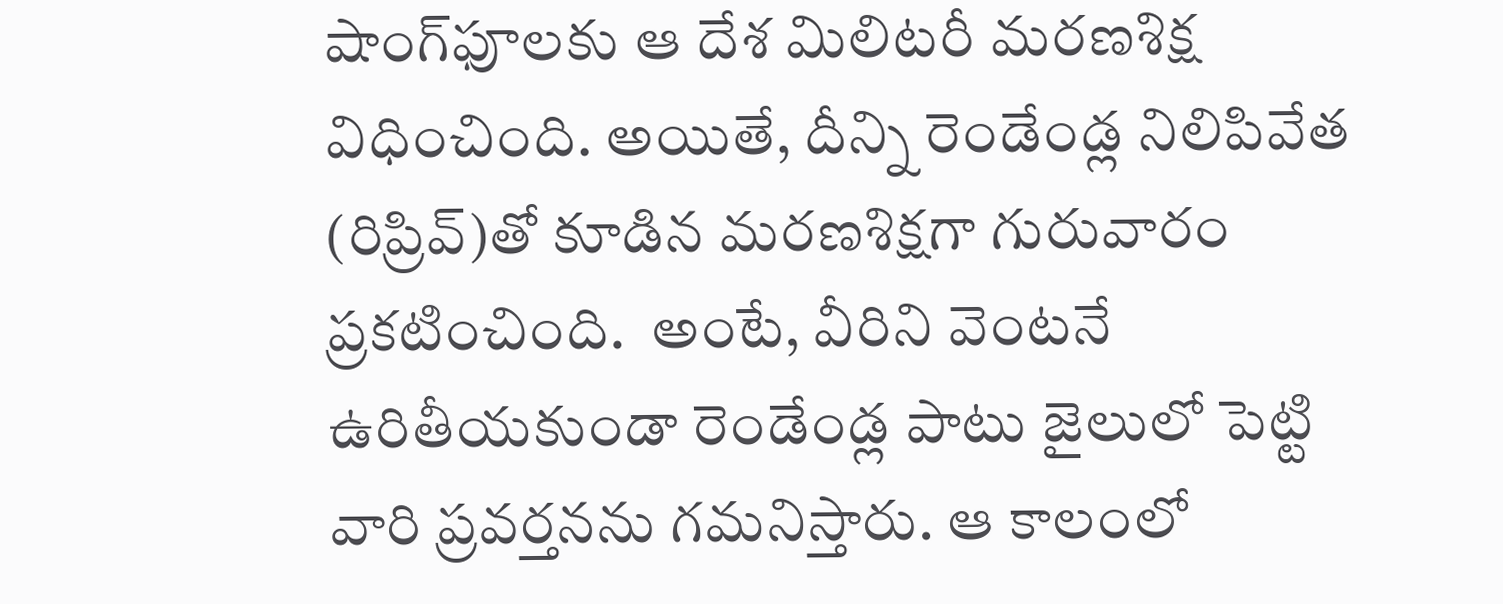షాంగ్‌‌‌‌ఫూలకు ఆ దేశ మిలిటరీ మరణశిక్ష విధించింది. అయితే, దీన్ని రెండేండ్ల నిలిపివేత (రిప్రివ్)తో కూడిన మరణశిక్షగా గురువారం ప్రకటించింది.  అంటే, వీరిని వెంటనే ఉరితీయకుండా రెండేండ్ల పాటు జైలులో పెట్టి వారి ప్రవర్తనను గమనిస్తారు. ఆ కాలంలో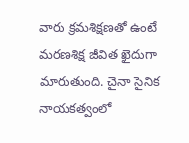వారు క్రమశిక్షణతో ఉంటే మరణశిక్ష జీవిత ఖైదుగా మారుతుంది. చైనా సైనిక నాయకత్వంలో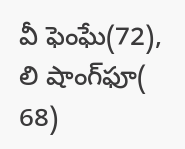వీ ఫెంఘే(72), లి షాంగ్‌‌‌‌ఫూ( 68)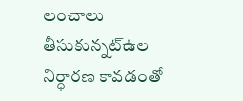లంచాలు తీసుకున్నట్ఉల నిర్ధారణ కావడంతో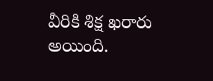వీరికి శిక్ష ఖరారు అయింది.